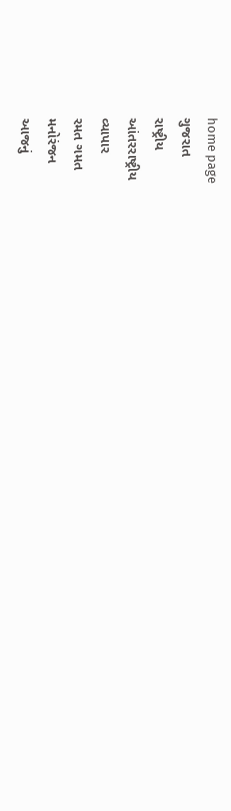home page
ગુજરાત
રાષ્ટ્રીય
આંતરરાષ્ટ્રીય
વ્યાપાર
રમત ગમત
મનોરંજન
આજનું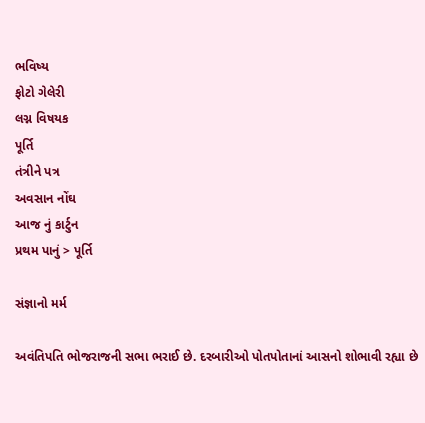ભવિષ્ય
ફોટો ગેલેરી
લગ્ન વિષયક
પૂર્તિ
તંત્રીને પત્ર
અવસાન નોંઘ
આજ નું કાર્ટુન
પ્રથમ પાનું > પૂર્તિ

સંજ્ઞાનો મર્મ

અવંતિપતિ ભોજરાજની સભા ભરાઈ છે. દરબારીઓ પોતપોતાનાં આસનો શોભાવી રહ્યા છે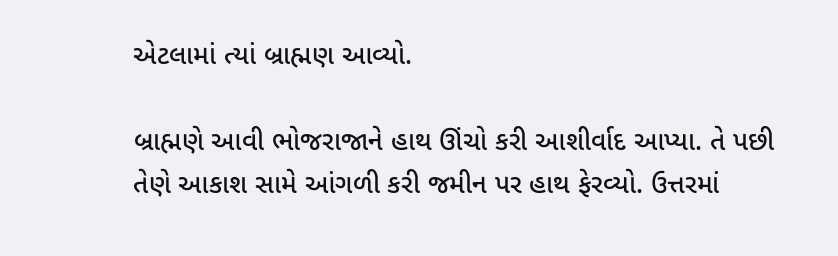એટલામાં ત્યાં બ્રાહ્મણ આવ્યો.

બ્રાહ્મણે આવી ભોજરાજાને હાથ ઊંચો કરી આશીર્વાદ આપ્યા. તે પછી તેણે આકાશ સામે આંગળી કરી જમીન પર હાથ ફેરવ્યો. ઉત્તરમાં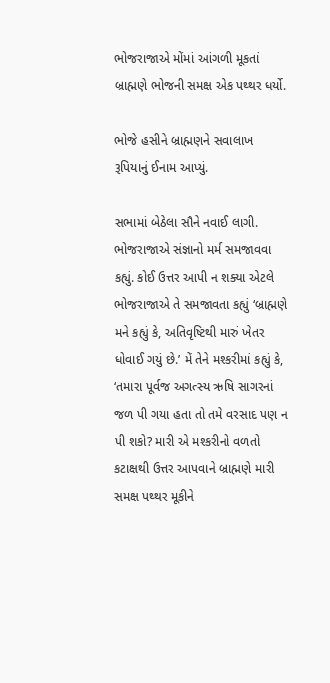ભોજરાજાએ મોંમાં આંગળી મૂકતાં બ્રાહ્મણે ભોજની સમક્ષ એક પથ્થર ધર્યો.

ભોજે હસીને બ્રાહ્મણને સવાલાખ રૂપિયાનું ઈનામ આપ્યું.

સભામાં બેઠેલા સૌને નવાઈ લાગી. ભોજરાજાએ સંજ્ઞાનો મર્મ સમજાવવા કહ્યું. કોઈ ઉત્તર આપી ન શક્યા એટલે ભોજરાજાએ તે સમજાવતા કહ્યું ‘બ્રાહ્મણે મને કહ્યું કે, અતિવૃષ્ટિથી મારું ખેતર ધોવાઈ ગયું છે.’ મેં તેને મશ્કરીમાં કહ્યું કે, ‘તમારા પૂર્વજ અગત્સ્ય ઋષિ સાગરનાં જળ પી ગયા હતા તો તમે વરસાદ પણ ન પી શકો? મારી એ મશ્કરીનો વળતો કટાક્ષથી ઉત્તર આપવાને બ્રાહ્મણે મારી સમક્ષ પથ્થર મૂકીને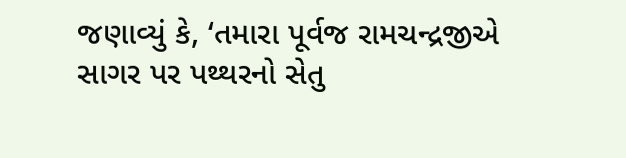જણાવ્યું કે, ‘તમારા પૂર્વજ રામચન્દ્રજીએ સાગર પર પથ્થરનો સેતુ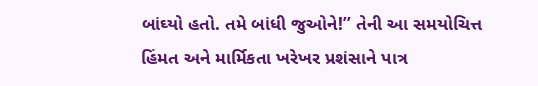બાંઘ્યો હતો. તમે બાંધી જુઓને!’’ તેની આ સમયોચિત્ત હિંમત અને માર્મિકતા ખરેખર પ્રશંસાને પાત્ર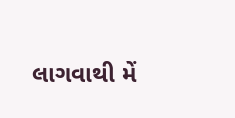લાગવાથી મેં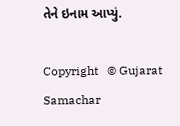તેને ઇનામ આપ્યું.

Copyright   © Gujarat Samachar